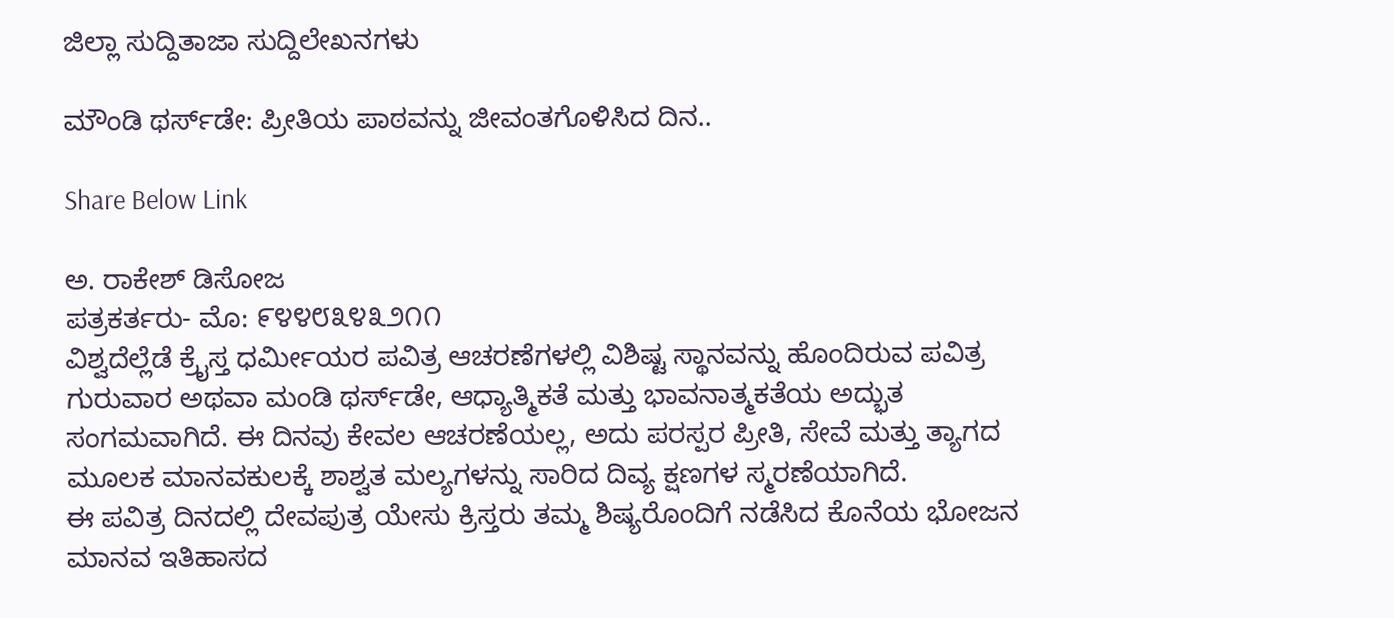ಜಿಲ್ಲಾ ಸುದ್ದಿತಾಜಾ ಸುದ್ದಿಲೇಖನಗಳು

ಮೌಂಡಿ ಥರ್ಸ್‌ಡೇ: ಪ್ರೀತಿಯ ಪಾಠವನ್ನು ಜೀವಂತಗೊಳಿಸಿದ ದಿನ..

Share Below Link

ಅ. ರಾಕೇಶ್ ಡಿಸೋಜ
ಪತ್ರಕರ್ತರು- ಮೊ: ೯೪೪೮೩೪೩೨೧೧
ವಿಶ್ವದೆಲ್ಲೆಡೆ ಕ್ರೈಸ್ತ ಧರ್ಮೀಯರ ಪವಿತ್ರ ಆಚರಣೆಗಳಲ್ಲಿ ವಿಶಿಷ್ಟ ಸ್ಥಾನವನ್ನು ಹೊಂದಿರುವ ಪವಿತ್ರ ಗುರುವಾರ ಅಥವಾ ಮಂಡಿ ಥರ್ಸ್‌ಡೇ, ಆಧ್ಯಾತ್ಮಿಕತೆ ಮತ್ತು ಭಾವನಾತ್ಮಕತೆಯ ಅದ್ಭುತ ಸಂಗಮವಾಗಿದೆ. ಈ ದಿನವು ಕೇವಲ ಆಚರಣೆಯಲ್ಲ, ಅದು ಪರಸ್ಪರ ಪ್ರೀತಿ, ಸೇವೆ ಮತ್ತು ತ್ಯಾಗದ ಮೂಲಕ ಮಾನವಕುಲಕ್ಕೆ ಶಾಶ್ವತ ಮಲ್ಯಗಳನ್ನು ಸಾರಿದ ದಿವ್ಯ ಕ್ಷಣಗಳ ಸ್ಮರಣೆಯಾಗಿದೆ.
ಈ ಪವಿತ್ರ ದಿನದಲ್ಲಿ ದೇವಪುತ್ರ ಯೇಸು ಕ್ರಿಸ್ತರು ತಮ್ಮ ಶಿಷ್ಯರೊಂದಿಗೆ ನಡೆಸಿದ ಕೊನೆಯ ಭೋಜನ ಮಾನವ ಇತಿಹಾಸದ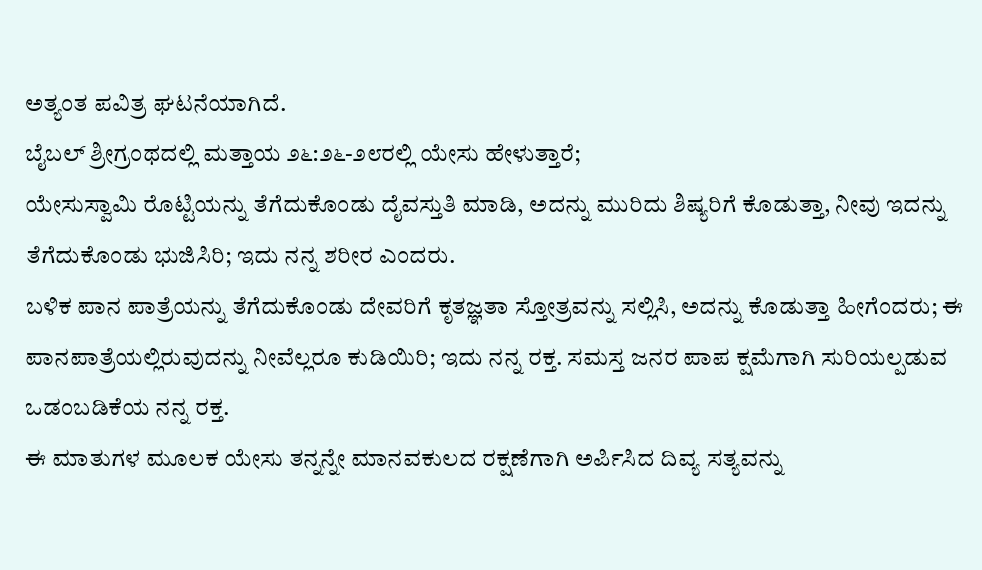ಅತ್ಯಂತ ಪವಿತ್ರ ಘಟನೆಯಾಗಿದೆ.
ಬೈಬಲ್ ಶ್ರೀಗ್ರಂಥದಲ್ಲಿ ಮತ್ತಾಯ ೨೬:೨೬-೨೮ರಲ್ಲಿ ಯೇಸು ಹೇಳುತ್ತಾರೆ;
ಯೇಸುಸ್ವಾಮಿ ರೊಟ್ಟಿಯನ್ನು ತೆಗೆದುಕೊಂಡು ದೈವಸ್ತುತಿ ಮಾಡಿ, ಅದನ್ನು ಮುರಿದು ಶಿಷ್ಯರಿಗೆ ಕೊಡುತ್ತಾ, ನೀವು ಇದನ್ನು ತೆಗೆದುಕೊಂಡು ಭುಜಿಸಿರಿ; ಇದು ನನ್ನ ಶರೀರ ಎಂದರು.
ಬಳಿಕ ಪಾನ ಪಾತ್ರೆಯನ್ನು ತೆಗೆದುಕೊಂಡು ದೇವರಿಗೆ ಕೃತಜ್ಞತಾ ಸ್ತೋತ್ರವನ್ನು ಸಲ್ಲಿಸಿ, ಅದನ್ನು ಕೊಡುತ್ತಾ ಹೀಗೆಂದರು; ಈ ಪಾನಪಾತ್ರೆಯಲ್ಲಿರುವುದನ್ನು ನೀವೆಲ್ಲರೂ ಕುಡಿಯಿರಿ; ಇದು ನನ್ನ ರಕ್ತ. ಸಮಸ್ತ ಜನರ ಪಾಪ ಕ್ಷಮೆಗಾಗಿ ಸುರಿಯಲ್ಪಡುವ ಒಡಂಬಡಿಕೆಯ ನನ್ನ ರಕ್ತ.
ಈ ಮಾತುಗಳ ಮೂಲಕ ಯೇಸು ತನ್ನನ್ನೇ ಮಾನವಕುಲದ ರಕ್ಷಣೆಗಾಗಿ ಅರ್ಪಿಸಿದ ದಿವ್ಯ ಸತ್ಯವನ್ನು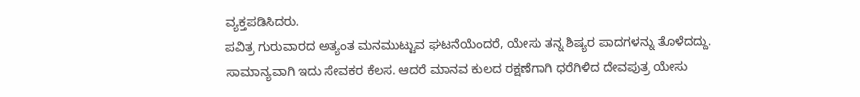ವ್ಯಕ್ತಪಡಿಸಿದರು.
ಪವಿತ್ರ ಗುರುವಾರದ ಅತ್ಯಂತ ಮನಮುಟ್ಟುವ ಘಟನೆಯೆಂದರೆ, ಯೇಸು ತನ್ನ ಶಿಷ್ಯರ ಪಾದಗಳನ್ನು ತೊಳೆದದ್ದು.
ಸಾಮಾನ್ಯವಾಗಿ ಇದು ಸೇವಕರ ಕೆಲಸ. ಆದರೆ ಮಾನವ ಕುಲದ ರಕ್ಷಣೆಗಾಗಿ ಧರೆಗಿಳಿದ ದೇವಪುತ್ರ ಯೇಸು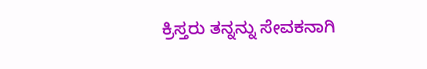ಕ್ರಿಸ್ತರು ತನ್ನನ್ನು ಸೇವಕನಾಗಿ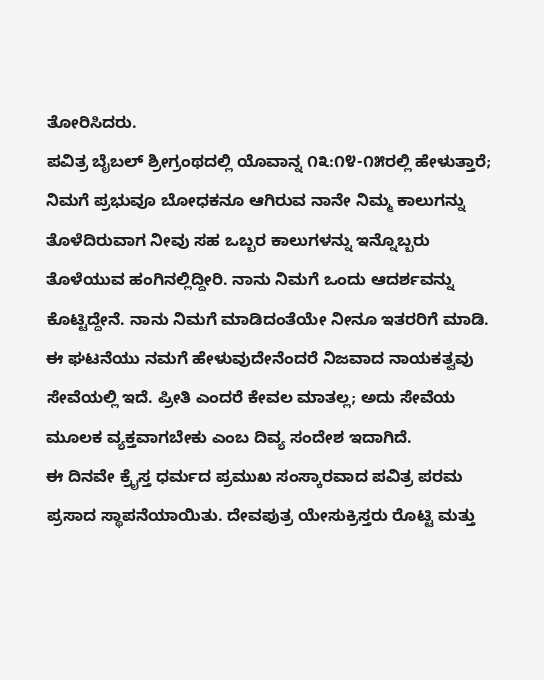ತೋರಿಸಿದರು.
ಪವಿತ್ರ ಬೈಬಲ್ ಶ್ರೀಗ್ರಂಥದಲ್ಲಿ ಯೊವಾನ್ನ ೧೩:೧೪-೧೫ರಲ್ಲಿ ಹೇಳುತ್ತಾರೆ;
ನಿಮಗೆ ಪ್ರಭುವೂ ಬೋಧಕನೂ ಆಗಿರುವ ನಾನೇ ನಿಮ್ಮ ಕಾಲುಗನ್ನು ತೊಳೆದಿರುವಾಗ ನೀವು ಸಹ ಒಬ್ಬರ ಕಾಲುಗಳನ್ನು ಇನ್ನೊಬ್ಬರು ತೊಳೆಯುವ ಹಂಗಿನಲ್ಲಿದ್ದೀರಿ. ನಾನು ನಿಮಗೆ ಒಂದು ಆದರ್ಶವನ್ನು ಕೊಟ್ಟಿದ್ದೇನೆ. ನಾನು ನಿಮಗೆ ಮಾಡಿದಂತೆಯೇ ನೀನೂ ಇತರರಿಗೆ ಮಾಡಿ.
ಈ ಘಟನೆಯು ನಮಗೆ ಹೇಳುವುದೇನೆಂದರೆ ನಿಜವಾದ ನಾಯಕತ್ವವು ಸೇವೆಯಲ್ಲಿ ಇದೆ. ಪ್ರೀತಿ ಎಂದರೆ ಕೇವಲ ಮಾತಲ್ಲ; ಅದು ಸೇವೆಯ ಮೂಲಕ ವ್ಯಕ್ತವಾಗಬೇಕು ಎಂಬ ದಿವ್ಯ ಸಂದೇಶ ಇದಾಗಿದೆ.
ಈ ದಿನವೇ ಕ್ರೈಸ್ತ ಧರ್ಮದ ಪ್ರಮುಖ ಸಂಸ್ಕಾರವಾದ ಪವಿತ್ರ ಪರಮ ಪ್ರಸಾದ ಸ್ಥಾಪನೆಯಾಯಿತು. ದೇವಪುತ್ರ ಯೇಸುಕ್ರಿಸ್ತರು ರೊಟ್ಟಿ ಮತ್ತು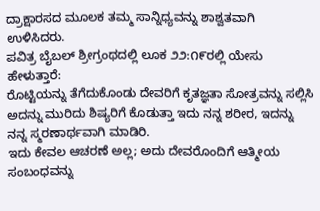ದ್ರಾಕ್ಷಾರಸದ ಮೂಲಕ ತಮ್ಮ ಸಾನ್ನಿಧ್ಯವನ್ನು ಶಾಶ್ವತವಾಗಿ ಉಳಿಸಿದರು.
ಪವಿತ್ರ ಬೈಬಲ್ ಶ್ರೀಗ್ರಂಥದಲ್ಲಿ ಲೂಕ ೨೨:೧೯ರಲ್ಲಿ ಯೇಸು ಹೇಳುತ್ತಾರೆ:
ರೊಟ್ಟಿಯನ್ನು ತೆಗೆದುಕೊಂಡು ದೇವರಿಗೆ ಕೃತಜ್ಞತಾ ಸೋತ್ರವನ್ನು ಸಲ್ಲಿಸಿ ಅದನ್ನು ಮುರಿದು ಶಿಷ್ಯರಿಗೆ ಕೊಡುತ್ತಾ ಇದು ನನ್ನ ಶರೀರ, ಇದನ್ನು ನನ್ನ ಸ್ಮರಣಾರ್ಥವಾಗಿ ಮಾಡಿರಿ.
ಇದು ಕೇವಲ ಆಚರಣೆ ಅಲ್ಲ; ಅದು ದೇವರೊಂದಿಗೆ ಆತ್ಮೀಯ ಸಂಬಂಧವನ್ನು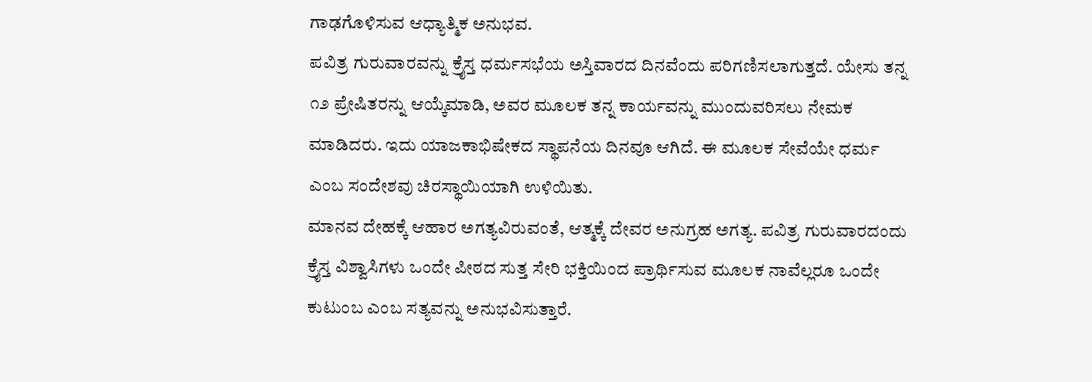ಗಾಢಗೊಳಿಸುವ ಆಧ್ಯಾತ್ಮಿಕ ಅನುಭವ.
ಪವಿತ್ರ ಗುರುವಾರವನ್ನು ಕ್ರೈಸ್ತ ಧರ್ಮಸಭೆಯ ಅಸ್ತಿವಾರದ ದಿನವೆಂದು ಪರಿಗಣಿಸಲಾಗುತ್ತದೆ. ಯೇಸು ತನ್ನ ೧೨ ಪ್ರೇಷಿತರನ್ನು ಆಯ್ಕೆಮಾಡಿ, ಅವರ ಮೂಲಕ ತನ್ನ ಕಾರ್ಯವನ್ನು ಮುಂದುವರಿಸಲು ನೇಮಕ ಮಾಡಿದರು. ಇದು ಯಾಜಕಾಭಿಷೇಕದ ಸ್ಥಾಪನೆಯ ದಿನವೂ ಆಗಿದೆ. ಈ ಮೂಲಕ ಸೇವೆಯೇ ಧರ್ಮ ಎಂಬ ಸಂದೇಶವು ಚಿರಸ್ಥಾಯಿಯಾಗಿ ಉಳಿಯಿತು.
ಮಾನವ ದೇಹಕ್ಕೆ ಆಹಾರ ಅಗತ್ಯವಿರುವಂತೆ, ಆತ್ಮಕ್ಕೆ ದೇವರ ಅನುಗ್ರಹ ಅಗತ್ಯ. ಪವಿತ್ರ ಗುರುವಾರದಂದು ಕ್ರೈಸ್ತ ವಿಶ್ವಾಸಿಗಳು ಒಂದೇ ಪೀಠದ ಸುತ್ತ ಸೇರಿ ಭಕ್ತಿಯಿಂದ ಪ್ರಾರ್ಥಿಸುವ ಮೂಲಕ ನಾವೆಲ್ಲರೂ ಒಂದೇ ಕುಟುಂಬ ಎಂಬ ಸತ್ಯವನ್ನು ಅನುಭವಿಸುತ್ತಾರೆ.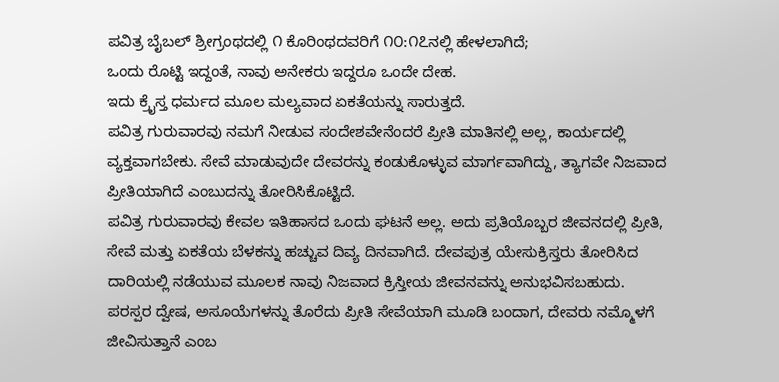ಪವಿತ್ರ ಬೈಬಲ್ ಶ್ರೀಗ್ರಂಥದಲ್ಲಿ ೧ ಕೊರಿಂಥದವರಿಗೆ ೧೦:೧೭ನಲ್ಲಿ ಹೇಳಲಾಗಿದೆ;
ಒಂದು ರೊಟ್ಟಿ ಇದ್ದಂತೆ, ನಾವು ಅನೇಕರು ಇದ್ದರೂ ಒಂದೇ ದೇಹ.
ಇದು ಕ್ರೈಸ್ತ ಧರ್ಮದ ಮೂಲ ಮಲ್ಯವಾದ ಏಕತೆಯನ್ನು ಸಾರುತ್ತದೆ.
ಪವಿತ್ರ ಗುರುವಾರವು ನಮಗೆ ನೀಡುವ ಸಂದೇಶವೇನೆಂದರೆ ಪ್ರೀತಿ ಮಾತಿನಲ್ಲಿ ಅಲ್ಲ, ಕಾರ್ಯದಲ್ಲಿ ವ್ಯಕ್ತವಾಗಬೇಕು. ಸೇವೆ ಮಾಡುವುದೇ ದೇವರನ್ನು ಕಂಡುಕೊಳ್ಳುವ ಮಾರ್ಗವಾಗಿದ್ದು, ತ್ಯಾಗವೇ ನಿಜವಾದ ಪ್ರೀತಿಯಾಗಿದೆ ಎಂಬುದನ್ನು ತೋರಿಸಿಕೊಟ್ಟಿದೆ.
ಪವಿತ್ರ ಗುರುವಾರವು ಕೇವಲ ಇತಿಹಾಸದ ಒಂದು ಘಟನೆ ಅಲ್ಲ. ಅದು ಪ್ರತಿಯೊಬ್ಬರ ಜೀವನದಲ್ಲಿ ಪ್ರೀತಿ, ಸೇವೆ ಮತ್ತು ಏಕತೆಯ ಬೆಳಕನ್ನು ಹಚ್ಚುವ ದಿವ್ಯ ದಿನವಾಗಿದೆ. ದೇವಪುತ್ರ ಯೇಸುಕ್ರಿಸ್ತರು ತೋರಿಸಿದ ದಾರಿಯಲ್ಲಿ ನಡೆಯುವ ಮೂಲಕ ನಾವು ನಿಜವಾದ ಕ್ರಿಸ್ತೀಯ ಜೀವನವನ್ನು ಅನುಭವಿಸಬಹುದು.
ಪರಸ್ಪರ ದ್ವೇಷ, ಅಸೂಯೆಗಳನ್ನು ತೊರೆದು ಪ್ರೀತಿ ಸೇವೆಯಾಗಿ ಮೂಡಿ ಬಂದಾಗ, ದೇವರು ನಮ್ಮೊಳಗೆ ಜೀವಿಸುತ್ತಾನೆ ಎಂಬ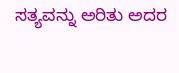ಸತ್ಯವನ್ನು ಅರಿತು ಅದರ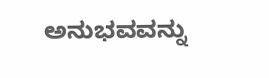ಅನುಭವವನ್ನು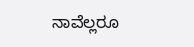ನಾವೆಲ್ಲರೂ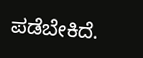ಪಡೆಬೇಕಿದೆ.